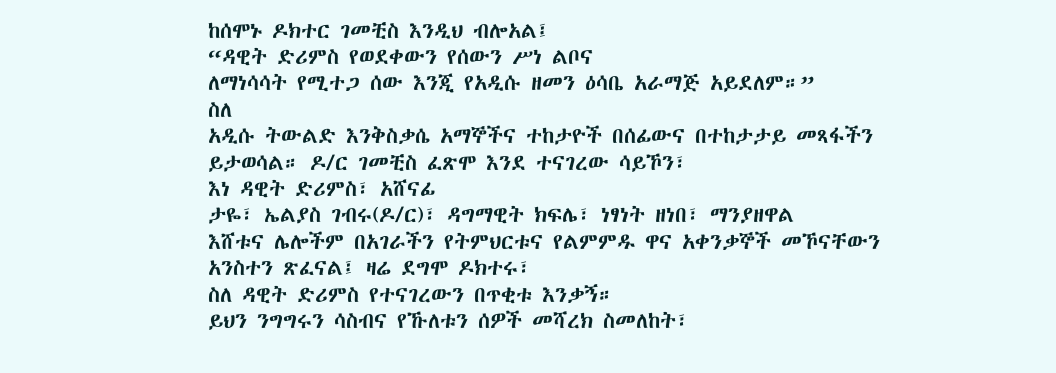ከሰሞኑ ዶክተር ገመቺስ እንዲህ ብሎአል፤
“ዳዊት ድሪምስ የወደቀውን የሰውን ሥነ ልቦና
ለማነሳሳት የሚተጋ ሰው እንጂ የአዲሱ ዘመን ዕሳቤ አራማጅ አይደለም።”
ስለ
አዲሱ ትውልድ እንቅስቃሴ አማኞችና ተከታዮች በሰፊውና በተከታታይ መጻፋችን ይታወሳል። ዶ/ር ገመቺስ ፈጽሞ እንደ ተናገረው ሳይኾን፣
እነ ዳዊት ድሪምስ፣ አሸናፊ
ታዬ፣ ኤልያስ ገብሩ(ዶ/ር)፣ ዳግማዊት ክፍሌ፣ ነፃነት ዘነበ፣ ማንያዘዋል
እሸቱና ሌሎችም በአገራችን የትምህርቱና የልምምዱ ዋና አቀንቃኞች መኾናቸውን አንስተን ጽፈናል፤ ዛሬ ደግሞ ዶክተሩ፣
ስለ ዳዊት ድሪምስ የተናገረውን በጥቂቱ እንቃኝ።
ይህን ንግግሩን ሳስብና የኹለቱን ሰዎች መሻረክ ስመለከት፣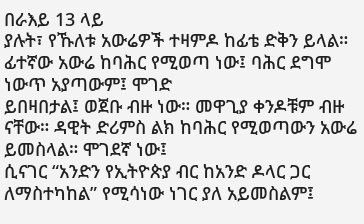በራእይ 13 ላይ
ያሉት፣ የኹለቱ አውሬዎች ተዛምዶ ከፊቴ ድቅን ይላል። ፊተኛው አውሬ ከባሕር የሚወጣ ነው፤ ባሕር ደግሞ ነውጥ አያጣውም፤ ሞገድ
ይበዛበታል፤ ወጀቡ ብዙ ነው። መዋጊያ ቀንዶቹም ብዙ ናቸው። ዳዊት ድሪምስ ልክ ከባሕር የሚወጣውን አውሬ ይመስላል። ሞገደኛ ነው፤
ሲናገር “አንድን የኢትዮጵያ ብር ከአንድ ዶላር ጋር ለማስተካከል” የሚሳነው ነገር ያለ አይመስልም፤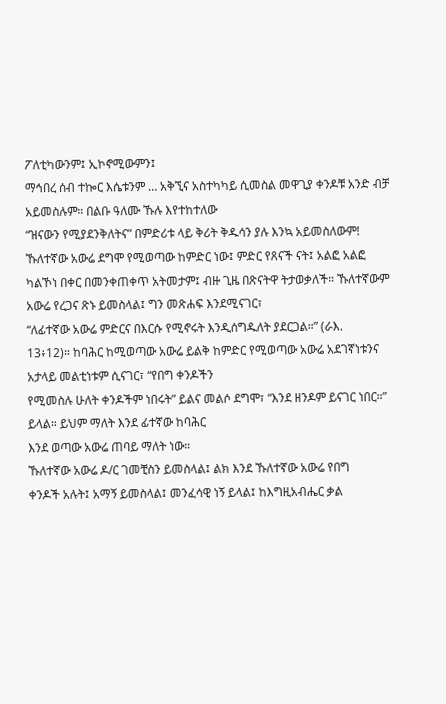ፖለቲካውንም፤ ኢኮኖሚውምን፤
ማኅበረ ሰብ ተኰር እሴቱንም … አቅኚና አስተካካይ ሲመስል መዋጊያ ቀንዶቹ አንድ ብቻ አይመስሉም። በልቡ ዓለሙ ኹሉ እየተከተለው
“ዝናውን የሚያደንቅለትና” በምድሪቱ ላይ ቅሪት ቅዱሳን ያሉ እንኳ አይመስለውም!
ኹለተኛው አውሬ ደግሞ የሚወጣው ከምድር ነው፤ ምድር የጸናች ናት፤ አልፎ አልፎ
ካልኾነ በቀር በመንቀጠቀጥ አትመታም፤ ብዙ ጊዜ በጽናትዋ ትታወቃለች። ኹለተኛውም አውሬ የረጋና ጽኑ ይመስላል፤ ግን መጽሐፍ እንደሚናገር፣
“ለፊተኛው አውሬ ምድርና በእርሱ የሚኖሩት እንዲሰግዱለት ያደርጋል።” (ራእ.
13፥12)። ከባሕር ከሚወጣው አውሬ ይልቅ ከምድር የሚወጣው አውሬ አደገኛነቱንና አታላይ መልቲነቱም ሲናገር፣ “የበግ ቀንዶችን
የሚመስሉ ሁለት ቀንዶችም ነበሩት” ይልና መልሶ ደግሞ፣ “እንደ ዘንዶም ይናገር ነበር።” ይላል። ይህም ማለት እንደ ፊተኛው ከባሕር
እንደ ወጣው አውሬ ጠባይ ማለት ነው።
ኹለተኛው አውሬ ዶ/ር ገመቺስን ይመስላል፤ ልክ እንደ ኹለተኛው አውሬ የበግ
ቀንዶች አሉት፤ አማኝ ይመስላል፤ መንፈሳዊ ነኝ ይላል፤ ከእግዚአብሔር ቃል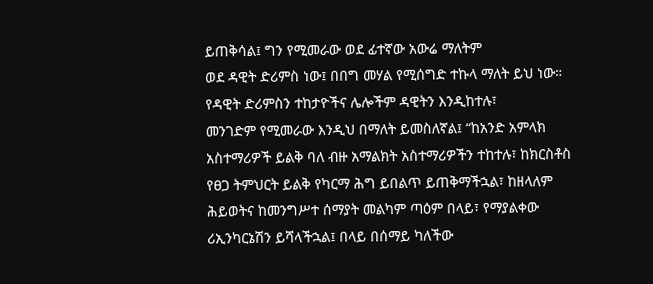ይጠቅሳል፤ ግን የሚመራው ወደ ፊተኛው አውሬ ማለትም
ወደ ዳዊት ድሪምስ ነው፤ በበግ መሃል የሚሰግድ ተኩላ ማለት ይህ ነው። የዳዊት ድሪምስን ተከታዮችና ሌሎችም ዳዊትን እንዲከተሉ፣
መንገድም የሚመራው እንዲህ በማለት ይመስለኛል፤ “ከአንድ አምላክ አስተማሪዎች ይልቅ ባለ ብዙ አማልክት አስተማሪዎችን ተከተሉ፣ ከክርስቶስ የፀጋ ትምህርት ይልቅ የካርማ ሕግ ይበልጥ ይጠቅማችኋል፣ ከዘላለም
ሕይወትና ከመንግሥተ ሰማያት መልካም ጣዕም በላይ፣ የማያልቀው ሪኢንካርኔሽን ይሻላችኋል፤ በላይ በሰማይ ካለችው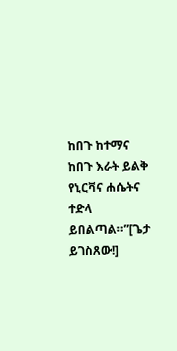ከበጉ ከተማና ከበጉ እራት ይልቅ የኒርቫና ሐሴትና
ተድላ ይበልጣል።”[ጌታ ይገስጸው!]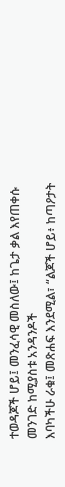ተወዳጆች ሆይ፤ መንፈሳዊ መስለው፤ ከጌታ ቃል እየጠቀሱ መንገድ ከሚያስቱ አንዳንዶች
እባካችሁ ራቁ፤ መጽሐፍ እንደሚል፣ “ልጆች ሆይ፥ ከጣዖታት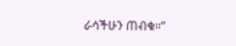ራሳችሁን ጠብቁ።”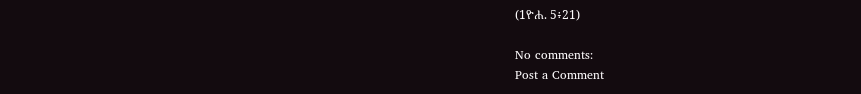(1ዮሐ. 5፥21)

No comments:
Post a Comment